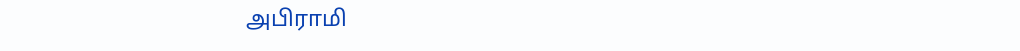அபிராமி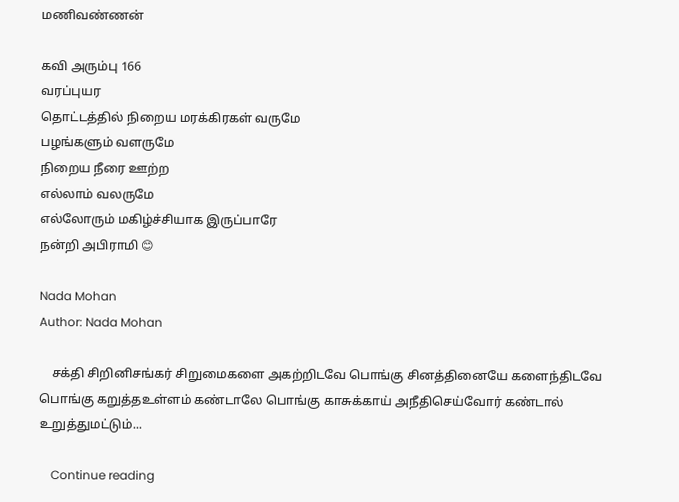மணிவண்ணன்

கவி அரும்பு 166
வரப்புயர
தொட்டத்தில் நிறைய மரக்கிரகள் வருமே
பழங்களும் வளருமே
நிறைய நீரை ஊற்ற
எல்லாம் வலருமே
எல்லோரும் மகிழ்ச்சியாக இருப்பாரே
நன்றி அபிராமி 😊

Nada Mohan
Author: Nada Mohan

    சக்தி சிறினிசங்கர் சிறுமைகளை அகற்றிடவே பொங்கு சினத்தினையே களைந்திடவே பொங்கு கறுத்தஉள்ளம் கண்டாலே பொங்கு காசுக்காய் அநீதிசெய்வோர் கண்டால் உறுத்துமட்டும்...

    Continue reading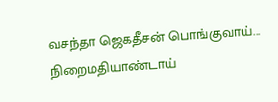வசந்தா ஜெகதீசன் பொங்குவாய்... நிறைமதியாண்டாய்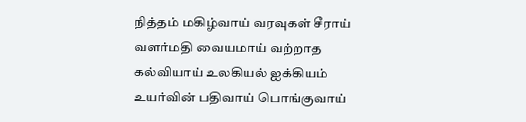நித்தம் மகிழ்வாய் வரவுகள் சீராய் வளர்மதி வையமாய் வற்றாத கல்வியாய் உலகியல் ஐக்கியம் உயர்வின் பதிவாய் பொங்குவாய்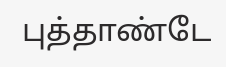புத்தாண்டே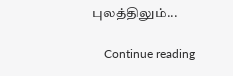புலத்திலும்...

    Continue reading